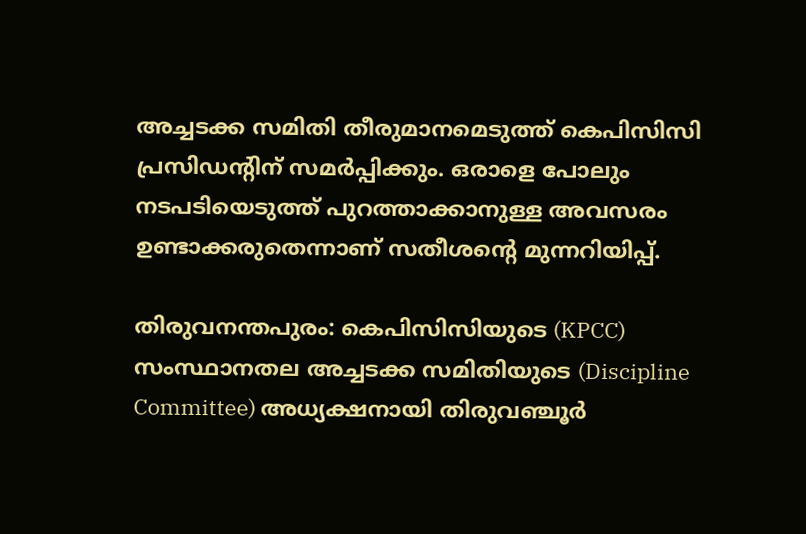അച്ചടക്ക സമിതി തീരുമാനമെടുത്ത് കെപിസിസി പ്രസിഡൻ്റിന് സമർപ്പിക്കും. ഒരാളെ പോലും നടപടിയെടുത്ത് പുറത്താക്കാനുള്ള അവസരം ഉണ്ടാക്കരുതെന്നാണ് സതീശന്റെ മുന്നറിയിപ്പ്.

തിരുവനന്തപുരം: കെപിസിസിയുടെ (KPCC) സംസ്ഥാനതല അച്ചടക്ക സമിതിയുടെ (Discipline Committee) അധ്യക്ഷനായി തിരുവഞ്ചൂർ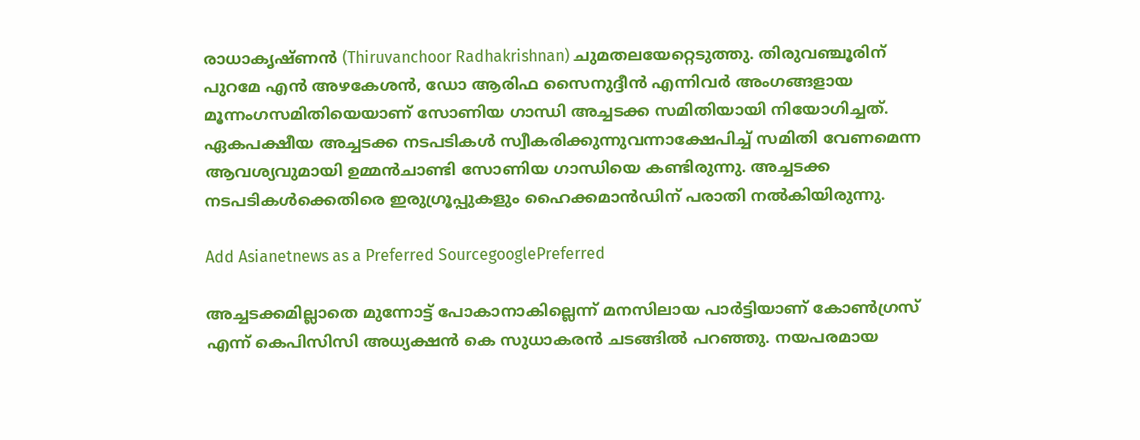രാധാകൃഷ്ണൻ (Thiruvanchoor Radhakrishnan) ചുമതലയേറ്റെടുത്തു. തിരുവ‌ഞ്ചൂരിന് പുറമേ എന്‍ അഴകേശന്‍, ഡോ ആരിഫ സൈനുദ്ദീന്‍ എന്നിവര്‍ അംഗങ്ങളായ മൂന്നംഗസമിതിയെയാണ് സോണിയ ഗാന്ധി അച്ചടക്ക സമിതിയായി നിയോഗിച്ചത്. ഏകപക്ഷീയ അച്ചടക്ക നടപടികള്‍ സ്വീകരിക്കുന്നുവന്നാക്ഷേപിച്ച് സമിതി വേണമെന്ന ആവശ്യവുമായി ഉമ്മന്‍ചാണ്ടി സോണിയ ഗാന്ധിയെ കണ്ടിരുന്നു. അച്ചടക്ക നടപടികള്‍ക്കെതിരെ ഇരുഗ്രൂപ്പുകളും ഹൈക്കമാന്‍ഡിന് പരാതി നല്‍കിയിരുന്നു.

Add Asianetnews as a Preferred SourcegooglePreferred

അച്ചടക്കമില്ലാതെ മുന്നോട്ട് പോകാനാകില്ലെന്ന് മനസിലായ പാർട്ടിയാണ് കോൺഗ്രസ് എന്ന് കെപിസിസി അധ്യക്ഷൻ കെ സുധാകരൻ ചടങ്ങിൽ പറഞ്ഞു. നയപരമായ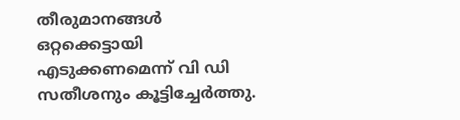തീരുമാനങ്ങൾ ഒറ്റക്കെട്ടായി എടുക്കണമെന്ന് വി ഡി സതീശനും കൂട്ടിച്ചേർത്തു.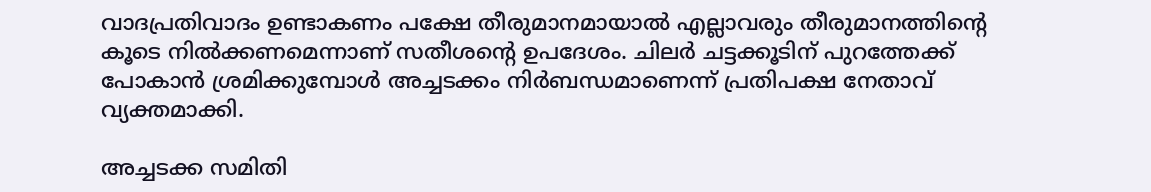വാദപ്രതിവാദം ഉണ്ടാകണം പക്ഷേ തീരുമാനമായാൽ എല്ലാവരും തീരുമാനത്തിന്റെ കൂടെ നിൽക്കണമെന്നാണ് സതീശന്റെ ഉപദേശം. ചിലർ ചട്ടക്കൂടിന് പുറത്തേക്ക് പോകാൻ ശ്രമിക്കുമ്പോൾ അച്ചടക്കം നിർബന്ധമാണെന്ന് പ്രതിപക്ഷ നേതാവ് വ്യക്തമാക്കി.

അച്ചടക്ക സമിതി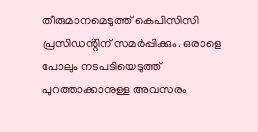തീരുമാനമെടുത്ത് കെപിസിസി പ്രസിഡൻ്റിന് സമർപ്പിക്കും. ഒരാളെ പോലും നടപടിയെടുത്ത് പുറത്താക്കാനുള്ള അവസരം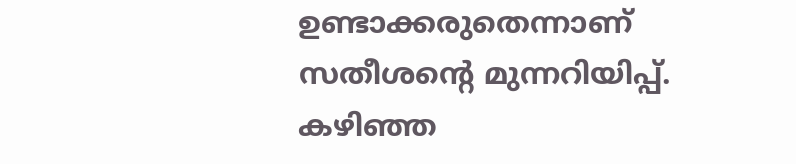ഉണ്ടാക്കരുതെന്നാണ് സതീശന്റെ മുന്നറിയിപ്പ്. കഴിഞ്ഞ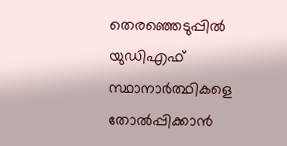തെരഞ്ഞെടുപ്പിൽ യുഡിഎഫ് സ്ഥാനാർത്ഥികളെ തോൽപ്പിക്കാൻ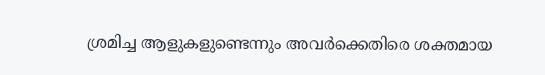ശ്രമിച്ച ആളുകളുണ്ടെന്നും അവർക്കെതിരെ ശക്തമായ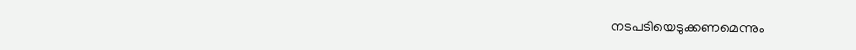നടപടിയെടുക്കണമെന്നും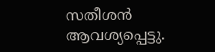സതീശൻ ആവശ്യപ്പെട്ടു.